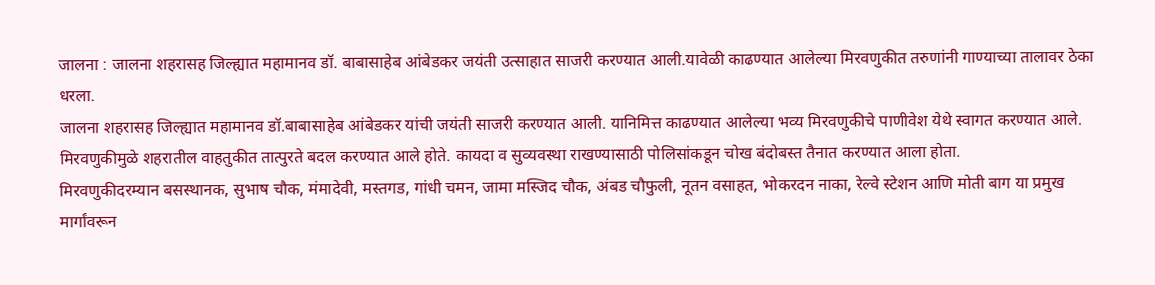जालना : जालना शहरासह जिल्ह्यात महामानव डॉ. बाबासाहेब आंबेडकर जयंती उत्साहात साजरी करण्यात आली.यावेळी काढण्यात आलेल्या मिरवणुकीत तरुणांनी गाण्याच्या तालावर ठेका धरला.
जालना शहरासह जिल्ह्यात महामानव डॉ.बाबासाहेब आंबेडकर यांची जयंती साजरी करण्यात आली. यानिमित्त काढण्यात आलेल्या भव्य मिरवणुकीचे पाणीवेश येथे स्वागत करण्यात आले. मिरवणुकीमुळे शहरातील वाहतुकीत तात्पुरते बदल करण्यात आले होते. कायदा व सुव्यवस्था राखण्यासाठी पोलिसांकडून चोख बंदोबस्त तैनात करण्यात आला होता.
मिरवणुकीदरम्यान बसस्थानक, सुभाष चौक, मंमादेवी, मस्तगड, गांधी चमन, जामा मस्जिद चौक, अंबड चौफुली, नूतन वसाहत, भोकरदन नाका, रेल्वे स्टेशन आणि मोती बाग या प्रमुख मार्गांवरून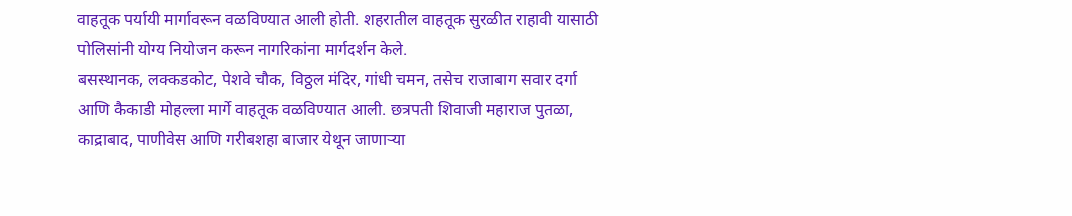वाहतूक पर्यायी मार्गावरून वळविण्यात आली होती. शहरातील वाहतूक सुरळीत राहावी यासाठी पोलिसांनी योग्य नियोजन करून नागरिकांना मार्गदर्शन केले.
बसस्थानक, लक्कडकोट, पेशवे चौक, विठ्ठल मंदिर, गांधी चमन, तसेच राजाबाग सवार दर्गा आणि कैकाडी मोहल्ला मार्गे वाहतूक वळविण्यात आली. छत्रपती शिवाजी महाराज पुतळा, काद्राबाद, पाणीवेस आणि गरीबशहा बाजार येथून जाणाऱ्या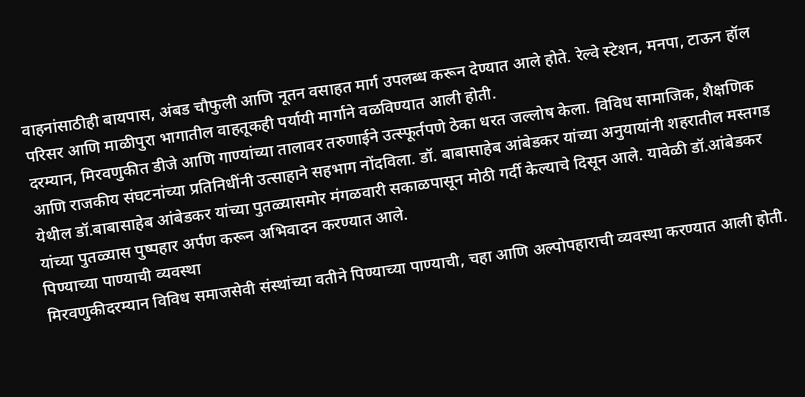वाहनांसाठीही बायपास, अंबड चौफुली आणि नूतन वसाहत मार्ग उपलब्ध करून देण्यात आले होते. रेल्वे स्टेशन, मनपा, टाऊन हॉल परिसर आणि माळीपुरा भागातील वाहतूकही पर्यायी मार्गाने वळविण्यात आली होती.
दरम्यान, मिरवणुकीत डीजे आणि गाण्यांच्या तालावर तरुणाईने उत्स्फूर्तपणे ठेका धरत जल्लोष केला. विविध सामाजिक, शैक्षणिक आणि राजकीय संघटनांच्या प्रतिनिधींनी उत्साहाने सहभाग नोंदविला. डॉ. बाबासाहेब आंबेडकर यांच्या अनुयायांनी शहरातील मस्तगड येथील डॉ.बाबासाहेब आंबेडकर यांच्या पुतळ्यासमोर मंगळवारी सकाळपासून मोठी गर्दी केल्याचे दिसून आले. यावेळी डॉ.आंबेडकर यांच्या पुतळ्यास पुष्पहार अर्पण करून अभिवादन करण्यात आले.
पिण्याच्या पाण्याची व्यवस्था
मिरवणुकीदरम्यान विविध समाजसेवी संस्थांच्या वतीने पिण्याच्या पाण्याची, चहा आणि अल्पोपहाराची व्यवस्था करण्यात आली होती.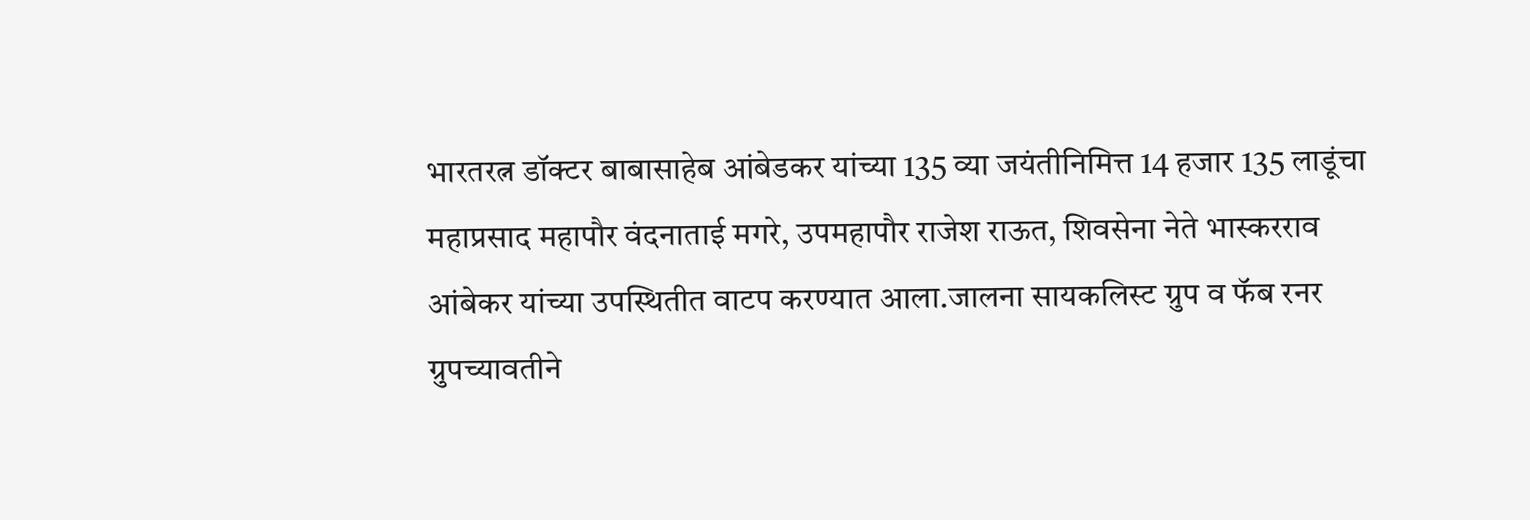भारतरत्न डॉक्टर बाबासाहेब आंबेडकर यांच्या 135 व्या जयंतीनिमित्त 14 हजार 135 लाडूंचा महाप्रसाद महापौर वंदनाताई मगरे, उपमहापौर राजेश राऊत, शिवसेना नेते भास्करराव आंबेकर यांच्या उपस्थितीत वाटप करण्यात आला.जालना सायकलिस्ट ग्रुप व फॅब रनर ग्रुपच्यावतीने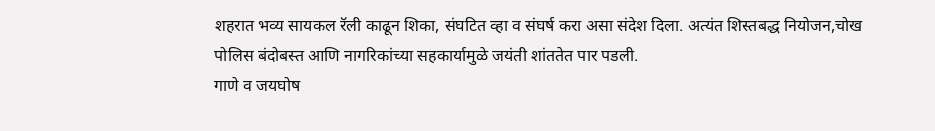शहरात भव्य सायकल रॅली काढून शिका, संघटित व्हा व संघर्ष करा असा संदेश दिला. अत्यंत शिस्तबद्ध नियोजन,चोख पोलिस बंदोबस्त आणि नागरिकांच्या सहकार्यामुळे जयंती शांततेत पार पडली.
गाणे व जयघोष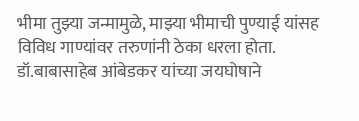भीमा तुझ्या जन्मामुळे, माझ्या भीमाची पुण्याई यांसह विविध गाण्यांवर तरुणांनी ठेका धरला होता. डॉ.बाबासाहेब आंबेडकर यांच्या जयघोषाने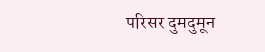परिसर दुमदुमून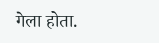गेला होता.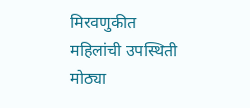मिरवणुकीत महिलांची उपस्थिती मोठ्या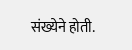संख्येने होती.